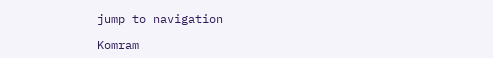jump to navigation

Komram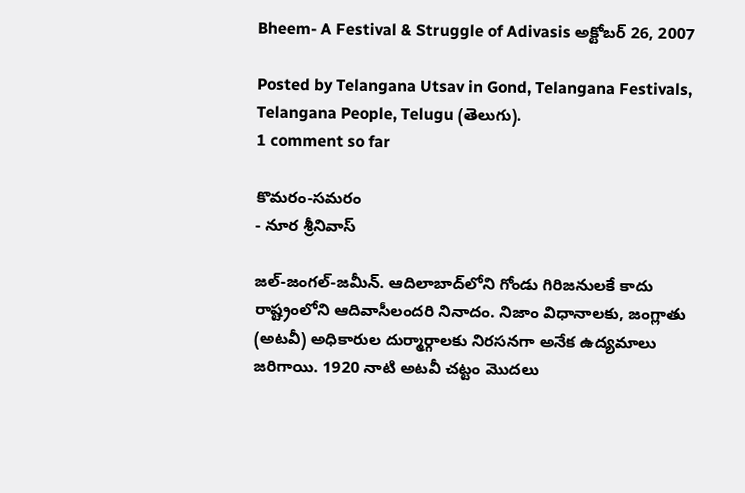Bheem- A Festival & Struggle of Adivasis అక్టోబర్ 26, 2007

Posted by Telangana Utsav in Gond, Telangana Festivals, Telangana People, Telugu (తెలుగు).
1 comment so far

కొమరం-సమరం
- నూర శ్రీనివాస్‌

జల్‌-జంగల్‌-జమీన్‌. ఆదిలాబాద్‌లోని గోండు గిరిజనులకే కాదు రాష్ట్రంలోని ఆదివాసీలందరి నినాదం. నిజాం విధానాలకు, జంగ్లాతు (అటవీ) అధికారుల దుర్మార్గాలకు నిరసనగా అనేక ఉద్యమాలు జరిగాయి. 1920 నాటి అటవీ చట్టం మొదలు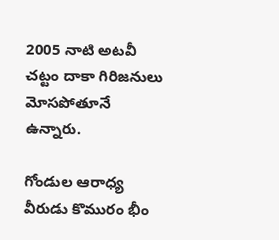2005 నాటి అటవీ చట్టం దాకా గిరిజనులు మోసపోతూనే ఉన్నారు.

గోండుల ఆరాధ్య వీరుడు కొమురం భీం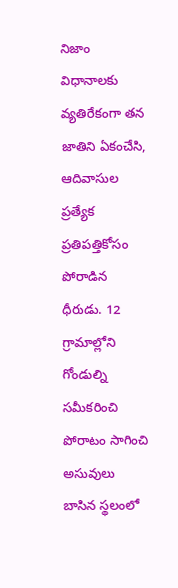నిజాం విధానాలకు వ్యతిరేకంగా తన జాతిని ఏకంచేసి, ఆదివాసుల ప్రత్యేక ప్రతిపత్తికోసం పోరాడిన ధీరుడు. 12 గ్రామాల్లోని గోండుల్ని సమీకరించి పోరాటం సాగించి అసువులు బాసిన స్థలంలో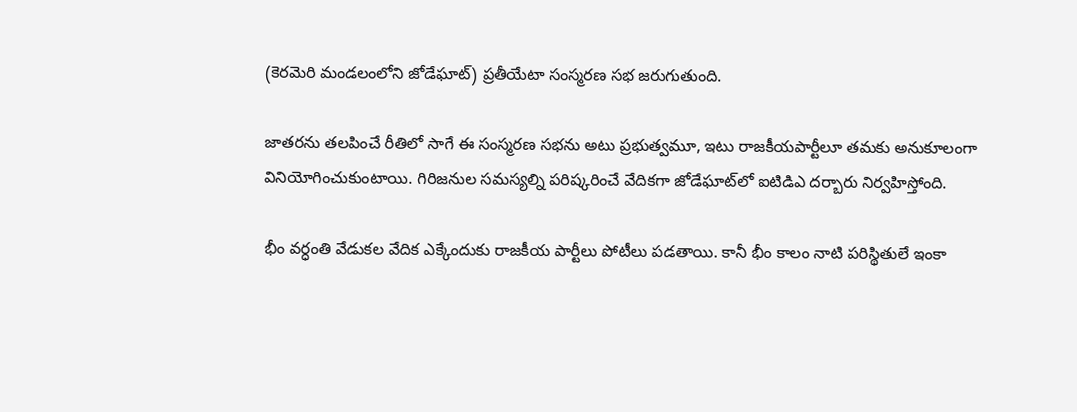(కెరమెరి మండలంలోని జోడేఘాట్‌) ప్రతీయేటా సంస్మరణ సభ జరుగుతుంది.

జాతరను తలపించే రీతిలో సాగే ఈ సంస్మరణ సభను అటు ప్రభుత్వమూ, ఇటు రాజకీయపార్టీలూ తమకు అనుకూలంగా వినియోగించుకుంటాయి. గిరిజనుల సమస్యల్ని పరిష్కరించే వేదికగా జోడేఘాట్‌లో ఐటిడిఎ దర్బారు నిర్వహిస్తోంది.

భీం వర్ధంతి వేడుకల వేదిక ఎక్కేందుకు రాజకీయ పార్టీలు పోటీలు పడతాయి. కానీ భీం కాలం నాటి పరిస్థితులే ఇంకా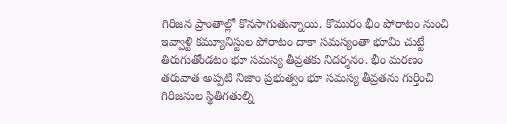గిరిజన ప్రాంతాల్లో కొనసాగుతున్నాయి. కొమురం భీం పోరాటం నుంచి ఇవ్వాళ్టి కమ్యూనిస్టుల పోరాటం దాకా సమస్యంతా భూమి చుట్టే తిరుగుతోండటం భూ సమస్య తీవ్రతకు నిదర్శనం. భీం మరణం తరువాత అప్పటి నిజాం ప్రభుత్వం భూ సమస్య తీవ్రతను గుర్తించి గిరిజనుల స్థితిగతుల్ని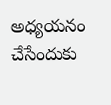అధ్యయనం చేసేందుకు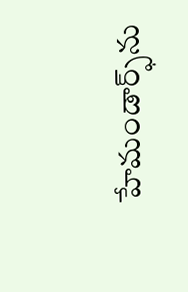హేమండార్ఫ్‌ను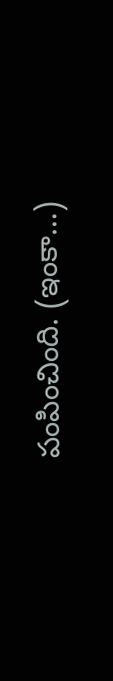పంపించింది. (ఇంకా…)